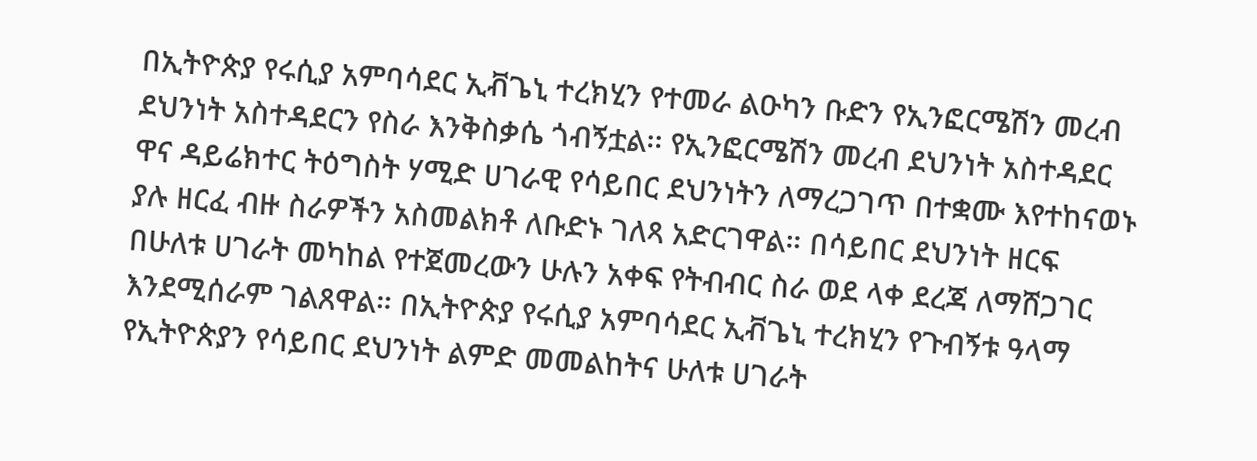በኢትዮጵያ የሩሲያ አምባሳደር ኢቭጌኒ ተረክሂን የተመራ ልዑካን ቡድን የኢንፎርሜሽን መረብ ደህንነት አስተዳደርን የስራ እንቅስቃሴ ጎብኝቷል፡፡ የኢንፎርሜሽን መረብ ደህንነት አስተዳደር ዋና ዳይሬክተር ትዕግስት ሃሚድ ሀገራዊ የሳይበር ደህንነትን ለማረጋገጥ በተቋሙ እየተከናወኑ ያሉ ዘርፈ ብዙ ስራዎችን አስመልክቶ ለቡድኑ ገለጻ አድርገዋል። በሳይበር ደህንነት ዘርፍ በሁለቱ ሀገራት መካከል የተጀመረውን ሁሉን አቀፍ የትብብር ስራ ወደ ላቀ ደረጃ ለማሸጋገር እንደሚሰራም ገልጸዋል። በኢትዮጵያ የሩሲያ አምባሳደር ኢቭጌኒ ተረክሂን የጉብኝቱ ዓላማ የኢትዮጵያን የሳይበር ደህንነት ልምድ መመልከትና ሁለቱ ሀገራት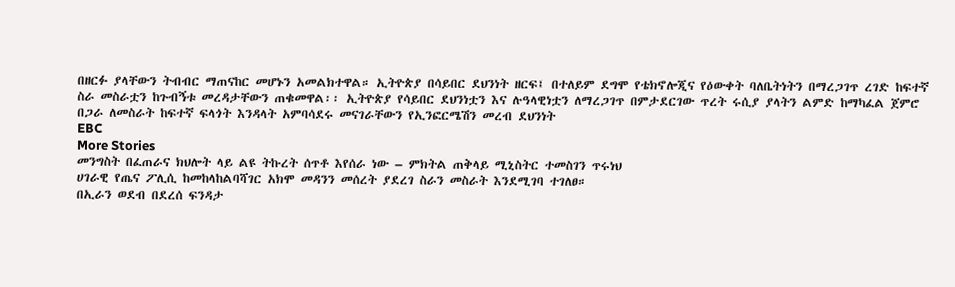በዘርፉ ያላቸውን ትብብር ማጠናከር መሆኑን አመልክተዋል። ኢትዮጵያ በሳይበር ደህንነት ዘርፍ፤ በተለይም ደግሞ የቴክኖሎጂና የዕውቀት ባለቤትነትን በማረጋገጥ ረገድ ከፍተኛ ስራ መስራቷን ከጉብኝቱ መረዳታቸውን ጠቁመዋል፡፡ ኢትዮጵያ የሳይበር ደህንነቷን እና ሉዓላዊነቷን ለማረጋገጥ በምታደርገው ጥረት ሩሲያ ያላትን ልምድ ከማካፈል ጀምሮ በጋራ ለመስራት ከፍተኛ ፍላጎት እንዳላት አምባሳደሩ መናገራቸውን የኢንፎርሜሽን መረብ ደህንነት
EBC
More Stories
መንግስት በፈጠራና ክህሎት ላይ ልዩ ትኩረት ሰጥቶ እየሰራ ነው – ምክትል ጠቅላይ ሚኒስትር ተመስገን ጥሩነህ
ሀገራዊ የጤና ፖሊሲ ከመከላከልባሻገር አክሞ መዳንን መሰረት ያደረገ ስራን መስራት እንደሚገባ ተገለፀ።
በኢራን ወደብ በደረሰ ፍንዳታ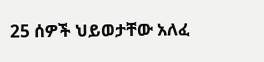25 ሰዎች ህይወታቸው አለፈ